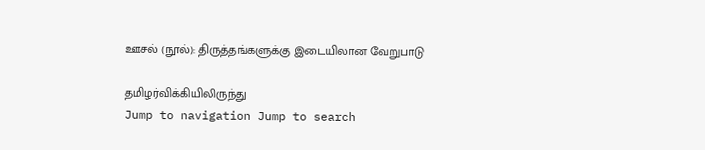ஊசல் (நூல்): திருத்தங்களுக்கு இடையிலான வேறுபாடு

தமிழர்விக்கியிலிருந்து
Jump to navigation Jump to search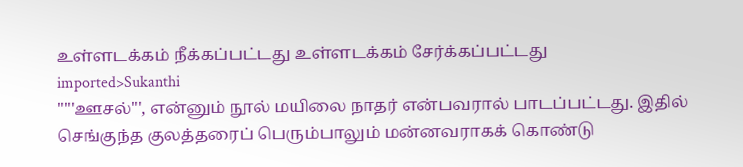உள்ளடக்கம் நீக்கப்பட்டது உள்ளடக்கம் சேர்க்கப்பட்டது
imported>Sukanthi
"'''ஊசல்''', என்னும் நூல் மயிலை நாதர் என்பவரால் பாடப்பட்டது. இதில் செங்குந்த குலத்தரைப் பெரும்பாலும் மன்னவராகக் கொண்டு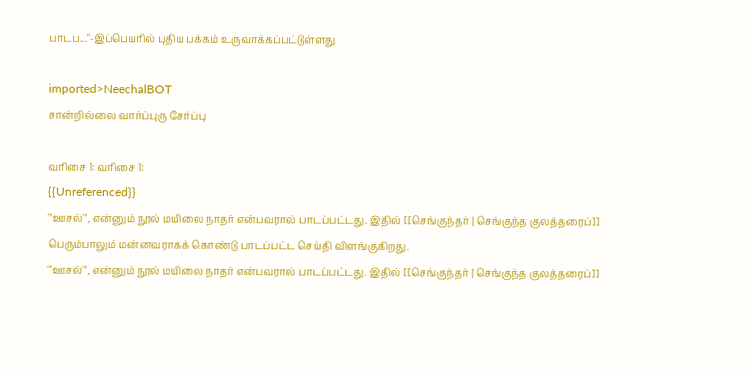பாடப..."-இப்பெயரில் புதிய பக்கம் உருவாக்கப்பட்டுள்ளது

imported>NeechalBOT
சான்றில்லை வார்ப்புரு சேர்ப்பு

வரிசை 1: வரிசை 1:
{{Unreferenced}}
'''ஊசல்''', என்னும் நூல் மயிலை நாதர் என்பவரால் பாடப்பட்டது. இதில் [[செங்குந்தர் | செங்குந்த குலத்தரைப்]] பெரும்பாலும் மன்னவராகக் கொண்டு பாடப்பட்ட செய்தி விளங்குகிறது.
'''ஊசல்''', என்னும் நூல் மயிலை நாதர் என்பவரால் பாடப்பட்டது. இதில் [[செங்குந்தர் | செங்குந்த குலத்தரைப்]]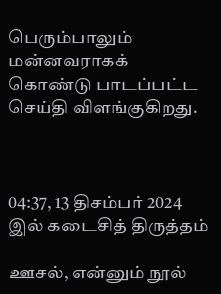பெரும்பாலும் மன்னவராகக் கொண்டு பாடப்பட்ட செய்தி விளங்குகிறது.



04:37, 13 திசம்பர் 2024 இல் கடைசித் திருத்தம்

ஊசல், என்னும் நூல்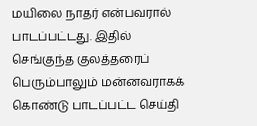மயிலை நாதர் என்பவரால் பாடப்பட்டது. இதில் செங்குந்த குலத்தரைப் பெரும்பாலும் மன்னவராகக் கொண்டு பாடப்பட்ட செய்தி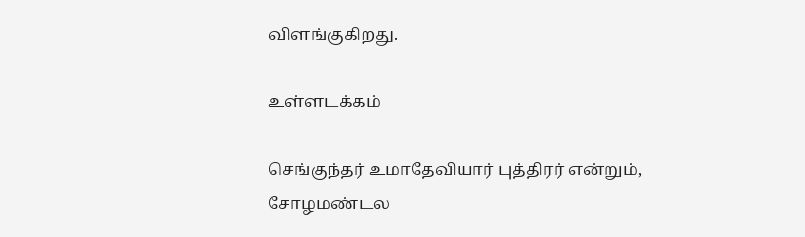விளங்குகிறது.

உள்ளடக்கம்

செங்குந்தர் உமாதேவியார் புத்திரர் என்றும், சோழமண்டல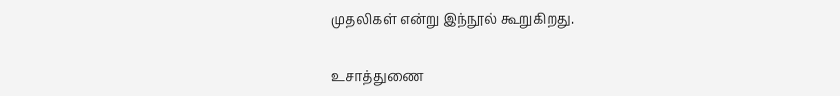முதலிகள் என்று இந்நூல் கூறுகிறது.

உசாத்துணை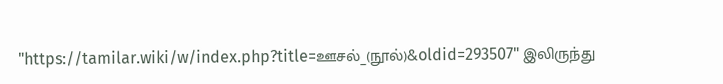"https://tamilar.wiki/w/index.php?title=ஊசல்_(நூல்)&oldid=293507" இலிருந்து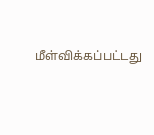மீள்விக்கப்பட்டது